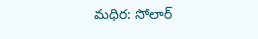మధిర: సోలార్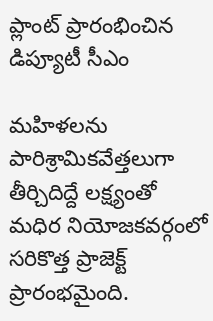ప్లాంట్ ప్రారంభించిన డిప్యూటీ సీఎం

మహిళలను పారిశ్రామికవేత్తలుగా తీర్చిదిద్దే లక్ష్యంతో మధిర నియోజకవర్గంలో సరికొత్త ప్రాజెక్ట్ ప్రారంభమైంది.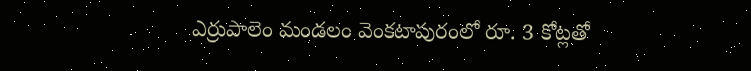ఎర్రుపాలెం మండలం వెంకటాపురంలో రూ. 3 కోట్లతో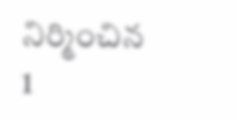నిర్మించిన 1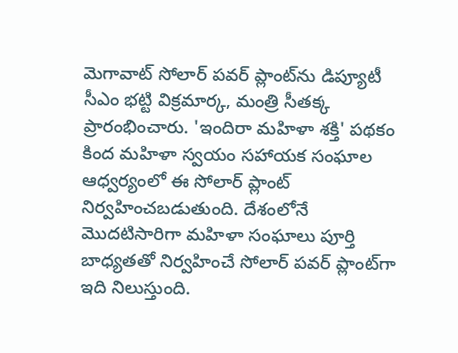మెగావాట్ సోలార్ పవర్ ప్లాంట్‌ను డిప్యూటీ సీఎం భట్టి విక్రమార్క, మంత్రి సీతక్క ప్రారంభించారు. 'ఇందిరా మహిళా శక్తి' పథకం కింద మహిళా స్వయం సహాయక సంఘాల ఆధ్వర్యంలో ఈ సోలార్ ప్లాంట్ నిర్వహించబడుతుంది. దేశంలోనే మొదటిసారిగా మహిళా సంఘాలు పూర్తి బాధ్యతతో నిర్వహించే సోలార్ పవర్ ప్లాంట్‌గా ఇది నిలుస్తుంది.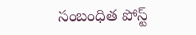సంబంధిత పోస్ట్